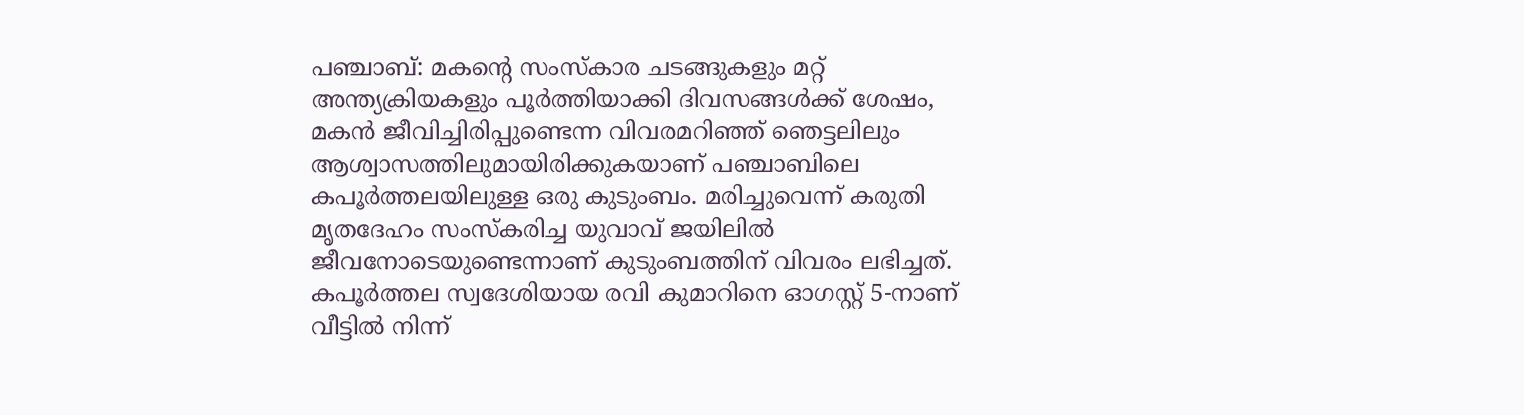പഞ്ചാബ്: മകന്റെ സംസ്കാര ചടങ്ങുകളും മറ്റ് അന്ത്യക്രിയകളും പൂർത്തിയാക്കി ദിവസങ്ങൾക്ക് ശേഷം, മകൻ ജീവിച്ചിരിപ്പുണ്ടെന്ന വിവരമറിഞ്ഞ് ഞെട്ടലിലും ആശ്വാസത്തിലുമായിരിക്കുകയാണ് പഞ്ചാബിലെ കപൂർത്തലയിലുള്ള ഒരു കുടുംബം. മരിച്ചുവെന്ന് കരുതി മൃതദേഹം സംസ്കരിച്ച യുവാവ് ജയിലിൽ ജീവനോടെയുണ്ടെന്നാണ് കുടുംബത്തിന് വിവരം ലഭിച്ചത്. കപൂർത്തല സ്വദേശിയായ രവി കുമാറിനെ ഓഗസ്റ്റ് 5-നാണ് വീട്ടിൽ നിന്ന്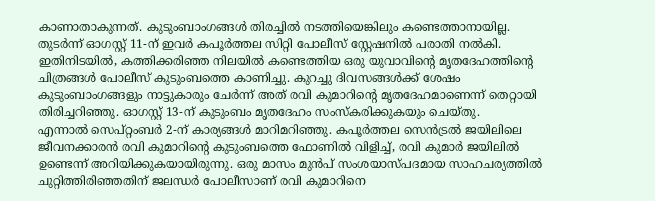കാണാതാകുന്നത്. കുടുംബാംഗങ്ങൾ തിരച്ചിൽ നടത്തിയെങ്കിലും കണ്ടെത്താനായില്ല. തുടർന്ന് ഓഗസ്റ്റ് 11-ന് ഇവർ കപൂർത്തല സിറ്റി പോലീസ് സ്റ്റേഷനിൽ പരാതി നൽകി.
ഇതിനിടയിൽ, കത്തിക്കരിഞ്ഞ നിലയിൽ കണ്ടെത്തിയ ഒരു യുവാവിന്റെ മൃതദേഹത്തിന്റെ ചിത്രങ്ങൾ പോലീസ് കുടുംബത്തെ കാണിച്ചു. കുറച്ചു ദിവസങ്ങൾക്ക് ശേഷം കുടുംബാംഗങ്ങളും നാട്ടുകാരും ചേർന്ന് അത് രവി കുമാറിന്റെ മൃതദേഹമാണെന്ന് തെറ്റായി തിരിച്ചറിഞ്ഞു. ഓഗസ്റ്റ് 13-ന് കുടുംബം മൃതദേഹം സംസ്കരിക്കുകയും ചെയ്തു.
എന്നാൽ സെപ്റ്റംബർ 2-ന് കാര്യങ്ങൾ മാറിമറിഞ്ഞു. കപൂർത്തല സെൻട്രൽ ജയിലിലെ ജീവനക്കാരൻ രവി കുമാറിന്റെ കുടുംബത്തെ ഫോണിൽ വിളിച്ച്, രവി കുമാർ ജയിലിൽ ഉണ്ടെന്ന് അറിയിക്കുകയായിരുന്നു. ഒരു മാസം മുൻപ് സംശയാസ്പദമായ സാഹചര്യത്തിൽ ചുറ്റിത്തിരിഞ്ഞതിന് ജലന്ധർ പോലീസാണ് രവി കുമാറിനെ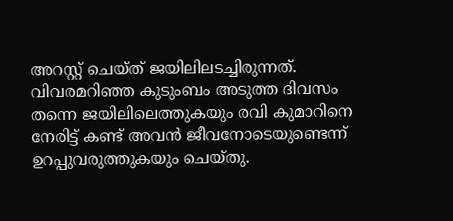അറസ്റ്റ് ചെയ്ത് ജയിലിലടച്ചിരുന്നത്. വിവരമറിഞ്ഞ കുടുംബം അടുത്ത ദിവസം തന്നെ ജയിലിലെത്തുകയും രവി കുമാറിനെ നേരിട്ട് കണ്ട് അവൻ ജീവനോടെയുണ്ടെന്ന് ഉറപ്പുവരുത്തുകയും ചെയ്തു.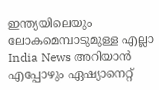ഇന്ത്യയിലെയും ലോകമെമ്പാടുമുള്ള എല്ലാ India News അറിയാൻ എപ്പോഴും ഏഷ്യാനെറ്റ്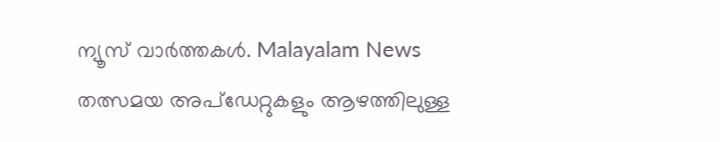ന്യൂസ് വാർത്തകൾ. Malayalam News തത്സമയ അപ്ഡേറ്റുകളും ആഴത്തിലുള്ള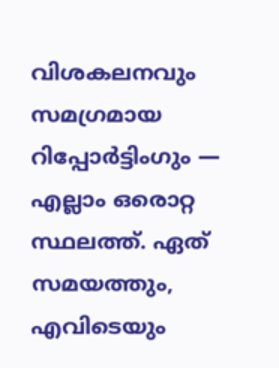വിശകലനവും സമഗ്രമായ റിപ്പോർട്ടിംഗും — എല്ലാം ഒരൊറ്റ സ്ഥലത്ത്. ഏത് സമയത്തും, എവിടെയും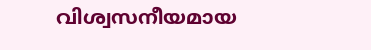വിശ്വസനീയമായ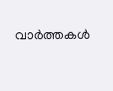വാർത്തകൾ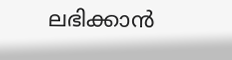ലഭിക്കാൻ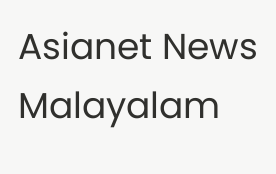Asianet News Malayalam